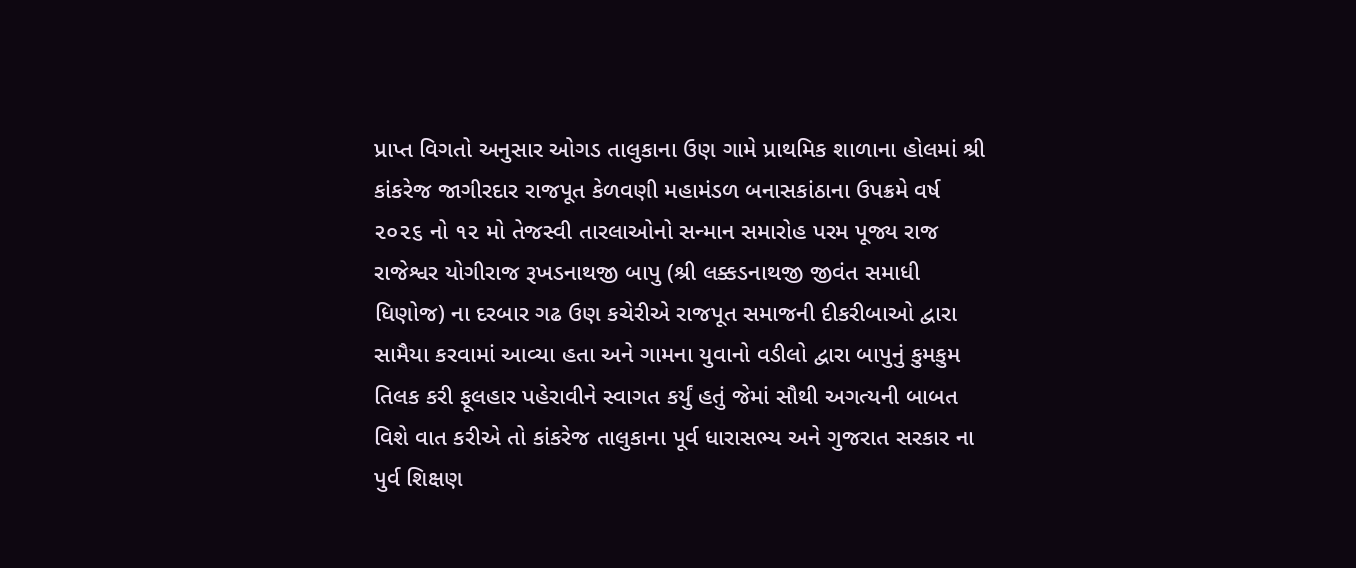પ્રાપ્ત વિગતો અનુસાર ઓગડ તાલુકાના ઉણ ગામે પ્રાથમિક શાળાના હોલમાં શ્રી કાંકરેજ જાગીરદાર રાજપૂત કેળવણી મહામંડળ બનાસકાંઠાના ઉપક્રમે વર્ષ ૨૦૨૬ નો ૧૨ મો તેજસ્વી તારલાઓનો સન્માન સમારોહ પરમ પૂજ્ય રાજ રાજેશ્વર યોગીરાજ રૂખડનાથજી બાપુ (શ્રી લક્કડનાથજી જીવંત સમાધી ધિણોજ) ના દરબાર ગઢ ઉણ કચેરીએ રાજપૂત સમાજની દીકરીબાઓ દ્વારા સામૈયા કરવામાં આવ્યા હતા અને ગામના યુવાનો વડીલો દ્વારા બાપુનું કુમકુમ તિલક કરી ફૂલહાર પહેરાવીને સ્વાગત કર્યું હતું જેમાં સૌથી અગત્યની બાબત વિશે વાત કરીએ તો કાંકરેજ તાલુકાના પૂર્વ ધારાસભ્ય અને ગુજરાત સરકાર ના પુર્વ શિક્ષણ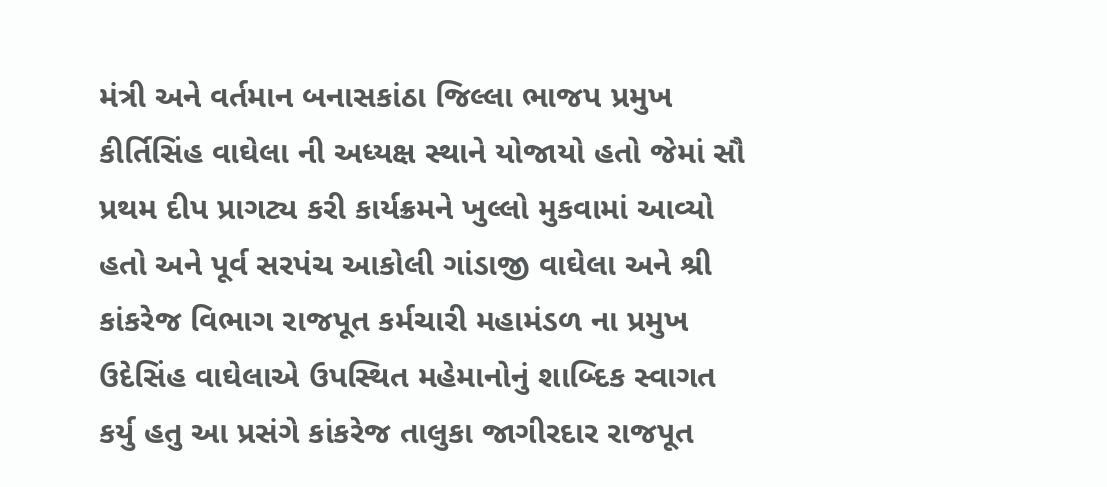મંત્રી અને વર્તમાન બનાસકાંઠા જિલ્લા ભાજપ પ્રમુખ કીર્તિસિંહ વાઘેલા ની અધ્યક્ષ સ્થાને યોજાયો હતો જેમાં સૌ પ્રથમ દીપ પ્રાગટ્ય કરી કાર્યક્રમને ખુલ્લો મુકવામાં આવ્યો હતો અને પૂર્વ સરપંચ આકોલી ગાંડાજી વાઘેલા અને શ્રી કાંકરેજ વિભાગ રાજપૂત કર્મચારી મહામંડળ ના પ્રમુખ ઉદેસિંહ વાઘેલાએ ઉપસ્થિત મહેમાનોનું શાબ્દિક સ્વાગત કર્યુ હતુ આ પ્રસંગે કાંકરેજ તાલુકા જાગીરદાર રાજપૂત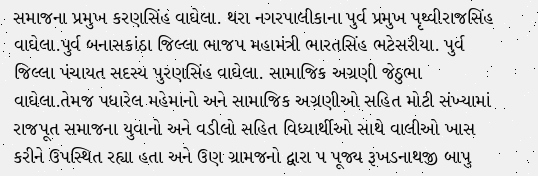સમાજના પ્રમુખ કરણસિંહ વાઘેલા. થરા નગરપાલીકાના પુર્વ પ્રમુખ પૃથ્વીરાજસિંહ વાઘેલા.પુર્વ બનાસકાંઠા જિલ્લા ભાજપ મહામંત્રી ભારતસિંહ ભટેસરીયા. પુર્વ જિલ્લા પંચાયત સદસ્ય પુરણસિંહ વાઘેલા. સામાજિક અગ્રણી જેઠુભા વાઘેલા.તેમજ પધારેલ મહેમાનો અને સામાજિક અગ્રણીઓ સહિત મોટી સંખ્યામાં રાજપૂત સમાજના યુવાનો અને વડીલો સહિત વિધ્યાર્થીઓ સાથે વાલીઓ ખાસ કરીને ઉપસ્થિત રહ્યા હતા અને ઉણ ગ્રામજનો દ્વારા પ પૂજ્ય રૂખડનાથજી બાપુ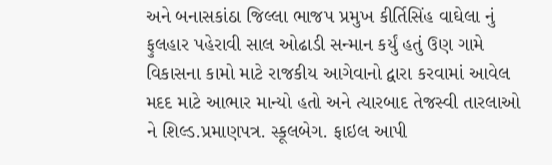અને બનાસકાંઠા જિલ્લા ભાજપ પ્રમુખ કીર્તિસિંહ વાઘેલા નું ફુલહાર પહેરાવી સાલ ઓઢાડી સન્માન કર્યું હતું ઉણ ગામે વિકાસના કામો માટે રાજકીય આગેવાનો દ્વારા કરવામાં આવેલ મદદ માટે આભાર માન્યો હતો અને ત્યારબાદ તેજસ્વી તારલાઓ ને શિલ્ડ.પ્રમાણપત્ર. સ્કૂલબેગ. ફાઇલ આપી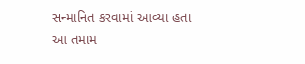સન્માનિત કરવામાં આવ્યા હતા આ તમામ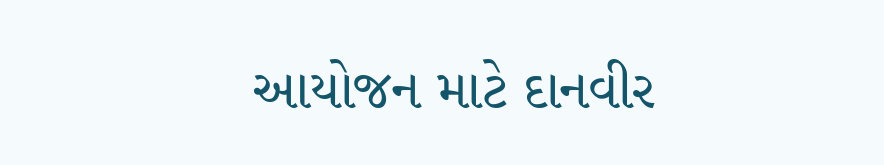આયોજન માટે દાનવીર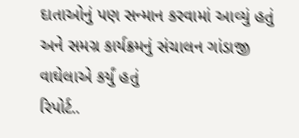દાતાઓનું પણ સન્માન કરવામાં આવ્યું હતું અને સમગ્ર કાર્યક્રમનું સંચાલન ગાંડાજી વાઘેલાએ કર્યું હતું
રિપોર્ટ..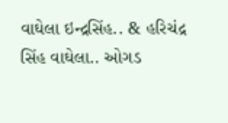વાઘેલા ઇન્દ્રસિંહ.. & હરિચંદ્ર સિંહ વાઘેલા.. ઓગડ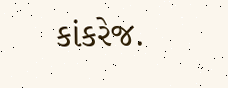કાંકરેજ.